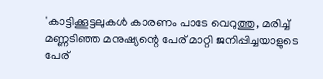'കാട്ടിക്കൂട്ടലുകൾ കാരണം പാടേ വെറുത്തു, മരിച്ച് മണ്ണടിഞ്ഞ മനുഷ്യന്റെ പേര് മാറ്റി ജനിപ്പിച്ചയാളുടെ പേര്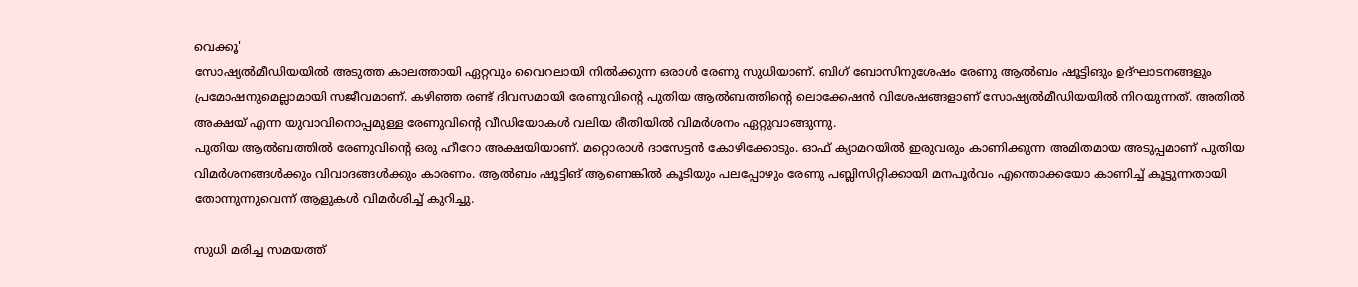വെക്കൂ'
സോഷ്യൽമീഡിയയിൽ അടുത്ത കാലത്തായി ഏറ്റവും വൈറലായി നിൽക്കുന്ന ഒരാൾ രേണു സുധിയാണ്. ബിഗ് ബോസിനുശേഷം രേണു ആൽബം ഷൂട്ടിങും ഉദ്ഘാടനങ്ങളും പ്രമോഷനുമെല്ലാമായി സജീവമാണ്. കഴിഞ്ഞ രണ്ട് ദിവസമായി രേണുവിന്റെ പുതിയ ആൽബത്തിന്റെ ലൊക്കേഷൻ വിശേഷങ്ങളാണ് സോഷ്യൽമീഡിയയിൽ നിറയുന്നത്. അതിൽ അക്ഷയ് എന്ന യുവാവിനൊപ്പമുള്ള രേണുവിന്റെ വീഡിയോകൾ വലിയ രീതിയിൽ വിമർശനം ഏറ്റുവാങ്ങുന്നു.
പുതിയ ആൽബത്തിൽ രേണുവിന്റെ ഒരു ഹീറോ അക്ഷയിയാണ്. മറ്റൊരാൾ ദാസേട്ടൻ കോഴിക്കോടും. ഓഫ് ക്യാമറയിൽ ഇരുവരും കാണിക്കുന്ന അമിതമായ അടുപ്പമാണ് പുതിയ വിമർശനങ്ങൾക്കും വിവാദങ്ങൾക്കും കാരണം. ആൽബം ഷൂട്ടിങ് ആണെങ്കിൽ കൂടിയും പലപ്പോഴും രേണു പബ്ലിസിറ്റിക്കായി മനപൂർവം എന്തൊക്കയോ കാണിച്ച് കൂട്ടുന്നതായി തോന്നുന്നുവെന്ന് ആളുകൾ വിമർശിച്ച് കുറിച്ചു.

സുധി മരിച്ച സമയത്ത്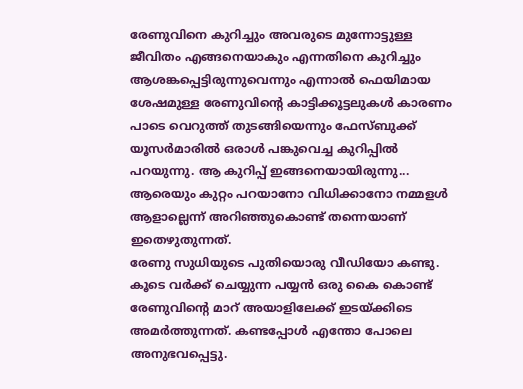രേണുവിനെ കുറിച്ചും അവരുടെ മുന്നോട്ടുള്ള ജീവിതം എങ്ങനെയാകും എന്നതിനെ കുറിച്ചും ആശങ്കപ്പെട്ടിരുന്നുവെന്നും എന്നാൽ ഫെയിമായ ശേഷമുള്ള രേണുവിന്റെ കാട്ടിക്കൂട്ടലുകൾ കാരണം പാടെ വെറുത്ത് തുടങ്ങിയെന്നും ഫേസ്ബുക്ക് യൂസർമാരിൽ ഒരാൾ പങ്കുവെച്ച കുറിപ്പിൽ പറയുന്നു. ആ കുറിപ്പ് ഇങ്ങനെയായിരുന്നു... ആരെയും കുറ്റം പറയാനോ വിധിക്കാനോ നമ്മളൾ ആളാല്ലെന്ന് അറിഞ്ഞുകൊണ്ട് തന്നെയാണ് ഇതെഴുതുന്നത്.
രേണു സുധിയുടെ പുതിയൊരു വീഡിയോ കണ്ടു. കൂടെ വർക്ക് ചെയ്യുന്ന പയ്യൻ ഒരു കൈ കൊണ്ട് രേണുവിന്റെ മാറ് അയാളിലേക്ക് ഇടയ്ക്കിടെ അമർത്തുന്നത്. കണ്ടപ്പോൾ എന്തോ പോലെ അനുഭവപ്പെട്ടു.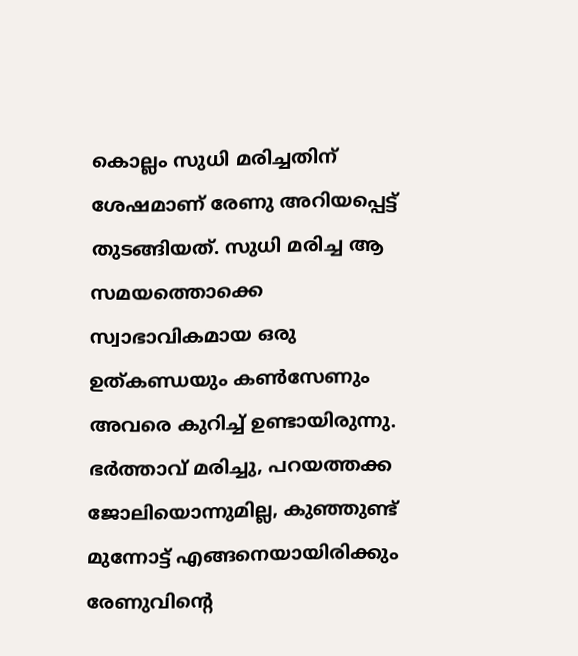കൊല്ലം സുധി മരിച്ചതിന് ശേഷമാണ് രേണു അറിയപ്പെട്ട് തുടങ്ങിയത്. സുധി മരിച്ച ആ സമയത്തൊക്കെ സ്വാഭാവികമായ ഒരു ഉത്കണ്ഡയും കൺസേണും അവരെ കുറിച്ച് ഉണ്ടായിരുന്നു.
ഭർത്താവ് മരിച്ചു, പറയത്തക്ക ജോലിയൊന്നുമില്ല, കുഞ്ഞുണ്ട് മുന്നോട്ട് എങ്ങനെയായിരിക്കും രേണുവിന്റെ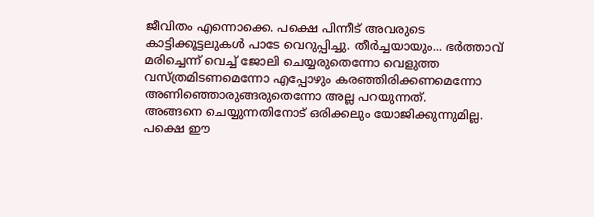ജീവിതം എന്നൊക്കെ. പക്ഷെ പിന്നീട് അവരുടെ കാട്ടിക്കൂട്ടലുകൾ പാടേ വെറുപ്പിച്ചു. തീർച്ചയായും... ഭർത്താവ് മരിച്ചെന്ന് വെച്ച് ജോലി ചെയ്യരുതെന്നോ വെളുത്ത വസ്ത്രമിടണമെന്നോ എപ്പോഴും കരഞ്ഞിരിക്കണമെന്നോ അണിഞ്ഞൊരുങ്ങരുതെന്നോ അല്ല പറയുന്നത്.
അങ്ങനെ ചെയ്യുന്നതിനോട് ഒരിക്കലും യോജിക്കുന്നുമില്ല. പക്ഷെ ഈ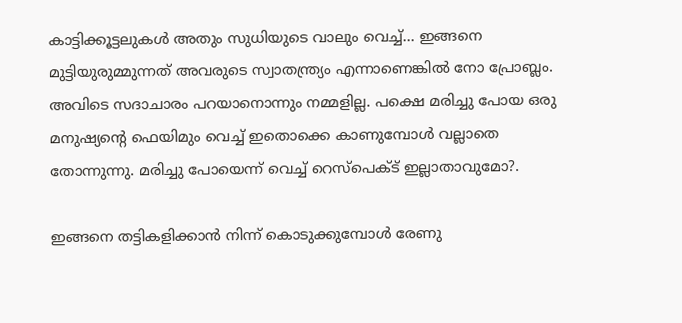കാട്ടിക്കൂട്ടലുകൾ അതും സുധിയുടെ വാലും വെച്ച്... ഇങ്ങനെ മുട്ടിയുരുമ്മുന്നത് അവരുടെ സ്വാതന്ത്ര്യം എന്നാണെങ്കിൽ നോ പ്രോബ്ലം. അവിടെ സദാചാരം പറയാനൊന്നും നമ്മളില്ല. പക്ഷെ മരിച്ചു പോയ ഒരു മനുഷ്യന്റെ ഫെയിമും വെച്ച് ഇതൊക്കെ കാണുമ്പോൾ വല്ലാതെ തോന്നുന്നു. മരിച്ചു പോയെന്ന് വെച്ച് റെസ്പെക്ട് ഇല്ലാതാവുമോ?.

ഇങ്ങനെ തട്ടികളിക്കാൻ നിന്ന് കൊടുക്കുമ്പോൾ രേണു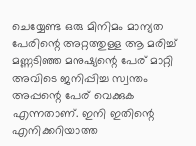ചെയ്യേണ്ട ഒരു മിനിമം മാന്യത പേരിന്റെ അറ്റത്തുള്ള ആ മരിച്ച് മണ്ണടിഞ്ഞ മനുഷ്യന്റെ പേര് മാറ്റി അവിടെ ജനിപ്പിച്ച സ്വന്തം അപ്പന്റെ പേര് വെക്കുക എന്നതാണ്. ഇനി ഇതിന്റെ എനിക്കറിയാത്ത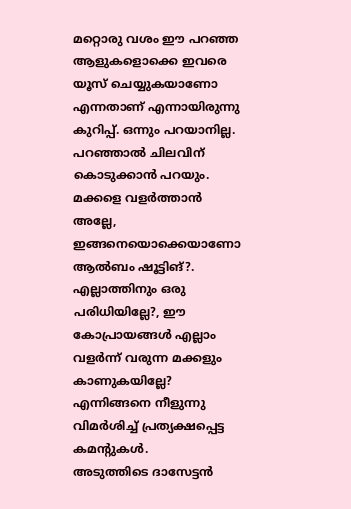മറ്റൊരു വശം ഈ പറഞ്ഞ ആളുകളൊക്കെ ഇവരെ യൂസ് ചെയ്യുകയാണോ എന്നതാണ് എന്നായിരുന്നു കുറിപ്പ്. ഒന്നും പറയാനില്ല.
പറഞ്ഞാൽ ചിലവിന് കൊടുക്കാൻ പറയും. മക്കളെ വളർത്താൻ അല്ലേ, ഇങ്ങനെയൊക്കെയാണോ ആൽബം ഷൂട്ടിങ്?. എല്ലാത്തിനും ഒരു പരിധിയില്ലേ?, ഈ കോപ്രായങ്ങൾ എല്ലാം വളർന്ന് വരുന്ന മക്കളും കാണുകയില്ലേ? എന്നിങ്ങനെ നീളുന്നു വിമർശിച്ച് പ്രത്യക്ഷപ്പെട്ട കമന്റുകൾ.
അടുത്തിടെ ദാസേട്ടൻ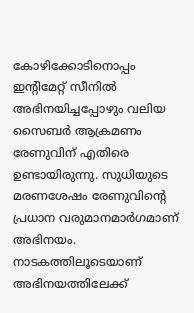കോഴിക്കോടിനൊപ്പം ഇന്റിമേറ്റ് സീനിൽ അഭിനയിച്ചപ്പോഴും വലിയ സൈബർ ആക്രമണം രേണുവിന് എതിരെ ഉണ്ടായിരുന്നു. സുധിയുടെ മരണശേഷം രേണുവിന്റെ പ്രധാന വരുമാനമാർഗമാണ് അഭിനയം. നാടകത്തിലൂടെയാണ് അഭിനയത്തിലേക്ക്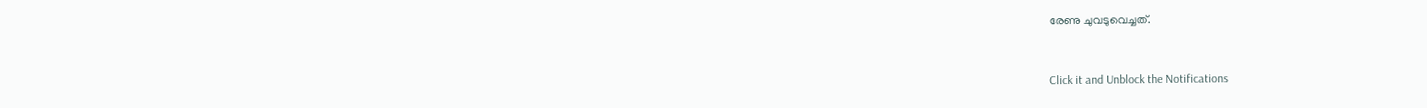രേണു ചുവടുവെച്ചത്.


Click it and Unblock the Notifications